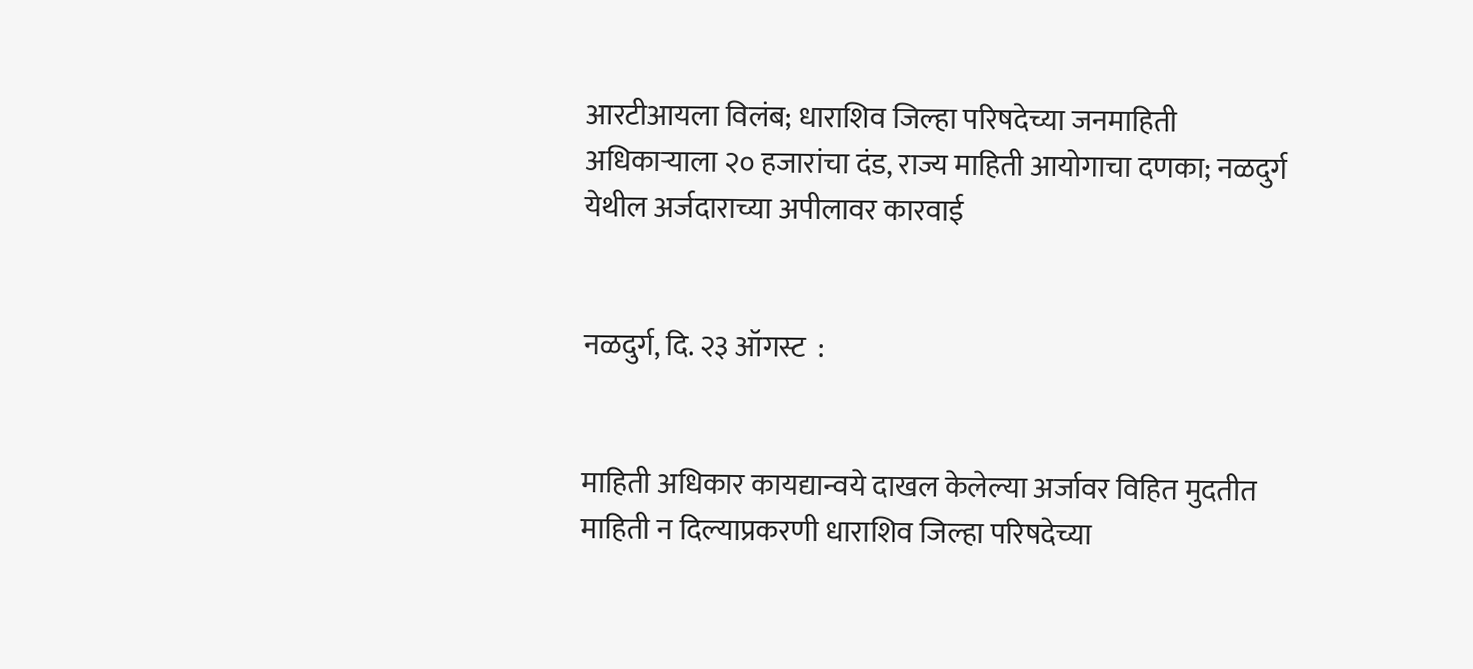आरटीआयला विलंब; धाराशिव जिल्हा परिषदेच्या जनमाहिती अधिकाऱ्याला २० हजारांचा दंड, राज्य माहिती आयोगाचा दणका; नळदुर्ग येथील अर्जदाराच्या अपीलावर कारवाई


नळदुर्ग, दि. २३ ऑगस्ट  :


माहिती अधिकार कायद्यान्वये दाखल केलेल्या अर्जावर विहित मुदतीत माहिती न दिल्याप्रकरणी धाराशिव जिल्हा परिषदेच्या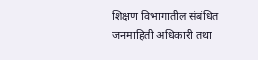शिक्षण विभागातील संबंधित जनमाहिती अधिकारी तथा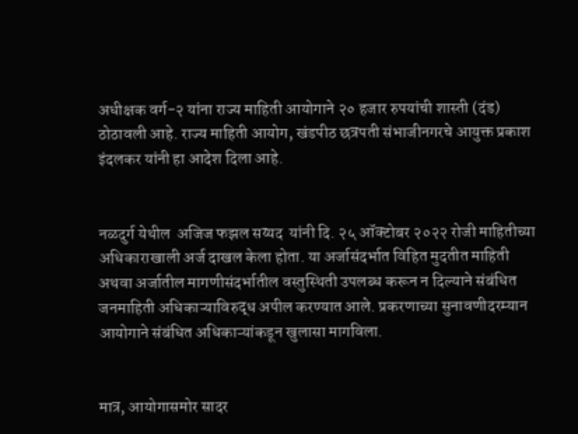अधीक्षक वर्ग-२ यांना राज्य माहिती आयोगाने २० हजार रुपयांची शास्ती (दंड) ठोठावली आहे. राज्य माहिती आयोग, खंडपीठ छत्रपती संभाजीनगरचे आयुक्त प्रकाश इंदलकर यांनी हा आदेश दिला आहे.


नळदुर्ग येथील  अजिज फझल सय्यद  यांनी दि. २५ ऑक्टोबर २०२२ रोजी माहितीच्या अधिकाराखाली अर्ज दाखल केला होता. या अर्जासंदर्भात विहित मुदतीत माहिती अथवा अर्जातील मागणीसंदर्भातील वस्तुस्थिती उपलब्ध करून न दिल्याने संबंधित जनमाहिती अधिकाऱ्याविरुद्ध अपील करण्यात आले. प्रकरणाच्या सुनावणीदरम्यान आयोगाने संबंधित अधिकाऱ्यांकडून खुलासा मागविला.


मात्र, आयोगासमोर सादर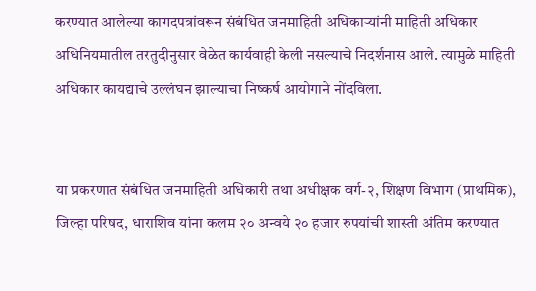करण्यात आलेल्या कागदपत्रांवरून संबंधित जनमाहिती अधिकाऱ्यांनी माहिती अधिकार अधिनियमातील तरतुदीनुसार वेळेत कार्यवाही केली नसल्याचे निदर्शनास आले. त्यामुळे माहिती अधिकार कायद्याचे उल्लंघन झाल्याचा निष्कर्ष आयोगाने नोंदविला.


या प्रकरणात संबंधित जनमाहिती अधिकारी तथा अधीक्षक वर्ग-२, शिक्षण विभाग (प्राथमिक), जिल्हा परिषद, धाराशिव यांना कलम २० अन्वये २० हजार रुपयांची शास्ती अंतिम करण्यात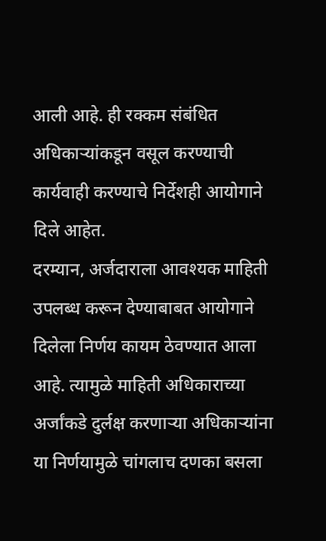आली आहे. ही रक्कम संबंधित अधिकाऱ्यांकडून वसूल करण्याची कार्यवाही करण्याचे निर्देशही आयोगाने दिले आहेत.
दरम्यान, अर्जदाराला आवश्यक माहिती उपलब्ध करून देण्याबाबत आयोगाने दिलेला निर्णय कायम ठेवण्यात आला आहे. त्यामुळे माहिती अधिकाराच्या अर्जांकडे दुर्लक्ष करणाऱ्या अधिकाऱ्यांना या निर्णयामुळे चांगलाच दणका बसला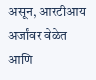असून, आरटीआय अर्जांवर वेळेत आणि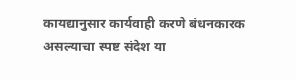कायद्यानुसार कार्यवाही करणे बंधनकारक असल्याचा स्पष्ट संदेश या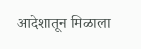आदेशातून मिळाला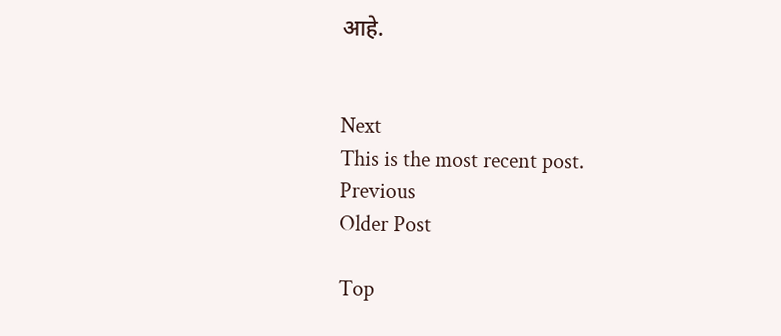आहे.


Next
This is the most recent post.
Previous
Older Post

Top